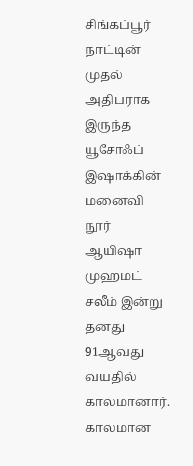சிங்கப்பூர் நாட்டின் முதல் அதிபராக இருந்த யூசோஃப் இஷாக்கின் மனைவி நூர் ஆயிஷா முஹமட் சலீம் இன்று தனது 91ஆவது வயதில் காலமானார்.
காலமான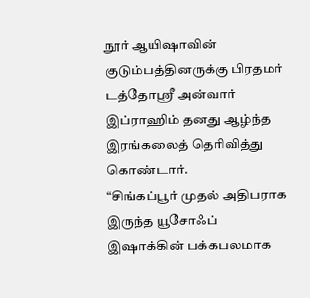நூர் ஆயிஷாவின் குடும்பத்தினருக்கு பிரதமர் டத்தோஶ்ரீ அன்வார் இப்ராஹிம் தனது ஆழ்ந்த இரங்கலைத் தெரிவித்து கொண்டார்.
“சிங்கப்பூர் முதல் அதிபராக இருந்த யூசோஃப் இஷாக்கின் பக்கபலமாக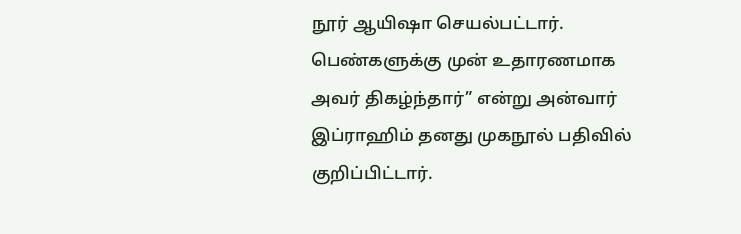நூர் ஆயிஷா செயல்பட்டார். பெண்களுக்கு முன் உதாரணமாக அவர் திகழ்ந்தார்” என்று அன்வார் இப்ராஹிம் தனது முகநூல் பதிவில் குறிப்பிட்டார்.